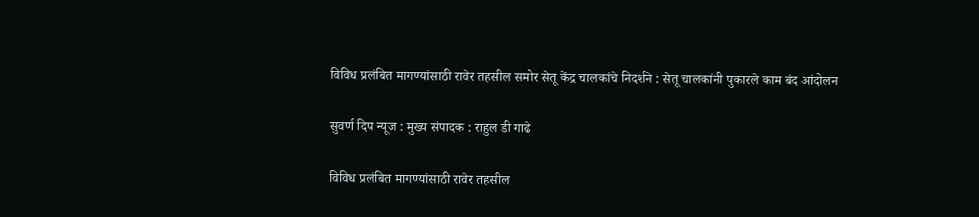विविध प्रलंबित मागण्यांसाठी रावेर तहसील समोर सेतू केंद्र चालकांचे निदर्शने : सेतू चालकांनी पुकारले काम बंद आंदोलन

सुवर्ण दिप न्यूज : मुख्य संपादक : राहुल डी गाढे

विविध प्रलंबित मागण्यांसाठी रावेर तहसील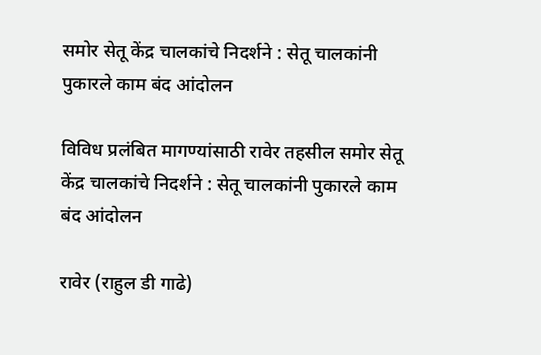समोर सेतू केंद्र चालकांचे निदर्शने : सेतू चालकांनी पुकारले काम बंद आंदोलन

विविध प्रलंबित मागण्यांसाठी रावेर तहसील समोर सेतू केंद्र चालकांचे निदर्शने : सेतू चालकांनी पुकारले काम बंद आंदोलन

रावेर (राहुल डी गाढे)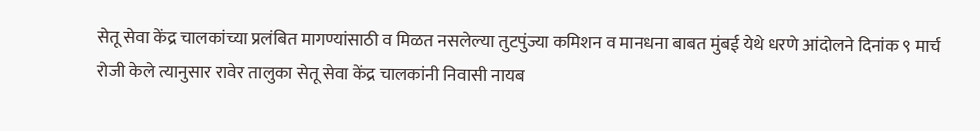सेतू सेवा केंद्र चालकांच्या प्रलंबित मागण्यांसाठी व मिळत नसलेल्या तुटपुंज्या कमिशन व मानधना बाबत मुंबई येथे धरणे आंदोलने दिनांक ९ मार्च रोजी केले त्यानुसार रावेर तालुका सेतू सेवा केंद्र चालकांनी निवासी नायब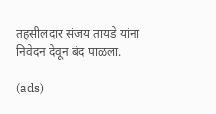तहसीलदार संजय तायडे यांना निवेदन देवून बंद पाळला.

(ads)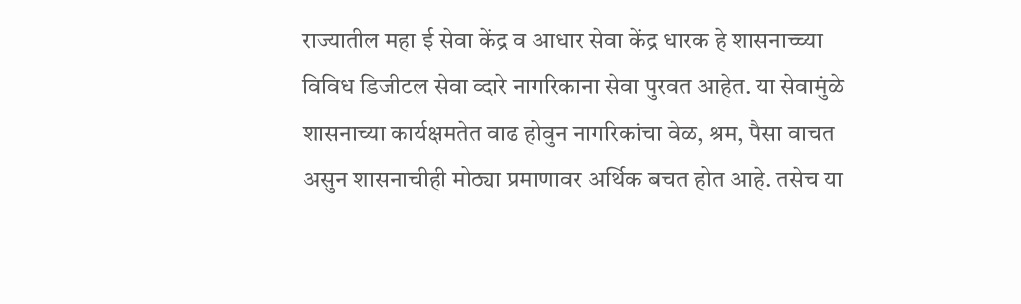राज्यातील महा ई सेवा केंद्र व आधार सेवा केंद्र धारक हे शासनाच्च्या विविध डिजीटल सेवा व्दारे नागरिकाना सेवा पुरवत आहेत. या सेवामुंळे शासनाच्या कार्यक्षमतेत वाढ होवुन नागरिकांचा वेळ, श्रम, पैसा वाचत असुन शासनाचीही मोठ्या प्रमाणावर अर्थिक बचत होत आहे. तसेच या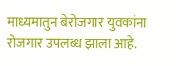माध्यमातुन बेरोजगार युवकांना रोजगार उपलब्ध झाला आहे.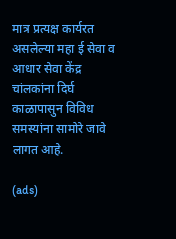मात्र प्रत्यक्ष कार्यरत असलेल्या महा ई सेवा व आधार सेवा केंद्र चांलकांना दिर्घ काळापासुन विविध समस्यांना सामोरे जावे लागत आहे.

(ads)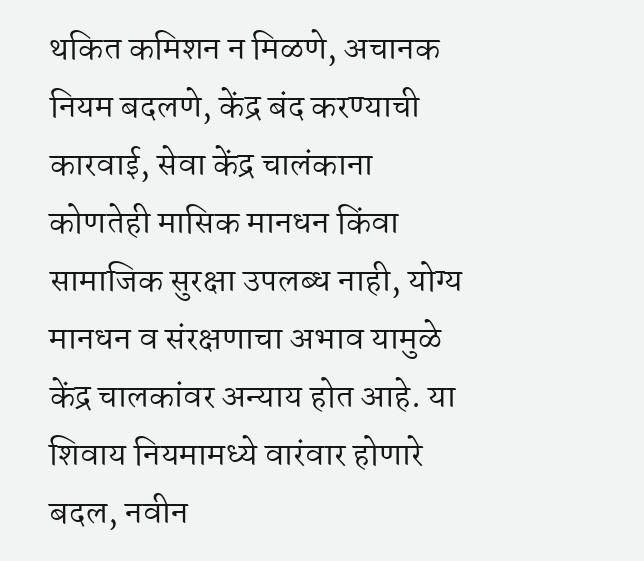थकित कमिशन न मिळणे, अचानक नियम बदलणे, केंद्र बंद करण्याची कारवाई, सेवा केंद्र चालंकाना कोणतेही मासिक मानधन किंवा सामाजिक सुरक्षा उपलब्ध नाही, योग्य मानधन व संरक्षणाचा अभाव यामुळे केंद्र चालकांवर अन्याय होत आहे. या शिवाय नियमामध्ये वारंवार होणारे बदल, नवीन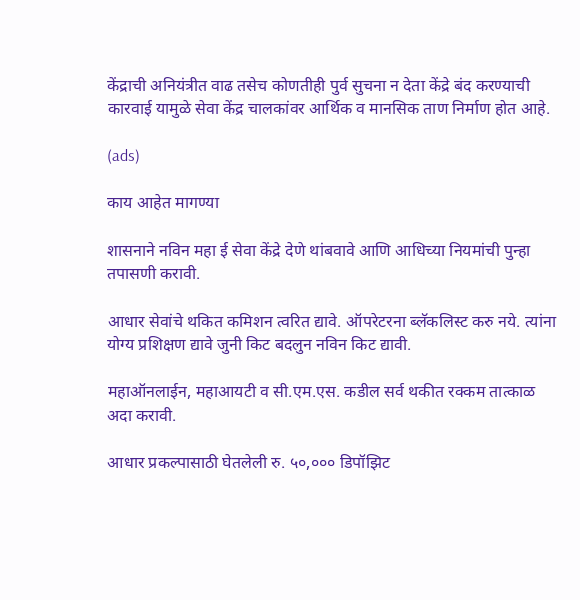केंद्राची अनियंत्रीत वाढ तसेच कोणतीही पुर्व सुचना न देता केंद्रे बंद करण्याची कारवाई यामुळे सेवा केंद्र चालकांवर आर्थिक व मानसिक ताण निर्माण होत आहे.

(ads)

काय आहेत मागण्या

शासनाने नविन महा ई सेवा केंद्रे देणे थांबवावे आणि आधिच्या नियमांची पुन्हा तपासणी करावी.

आधार सेवांचे थकित कमिशन त्वरित द्यावे. ऑपरेटरना ब्लॅकलिस्ट करु नये. त्यांना योग्य प्रशिक्षण द्यावे जुनी किट बदलुन नविन किट द्यावी.

महाऑनलाईन, महाआयटी व सी.एम.एस. कडील सर्व थकीत रक्कम तात्काळ अदा करावी.

आधार प्रकल्पासाठी घेतलेली रु. ५०,००० डिपॉझिट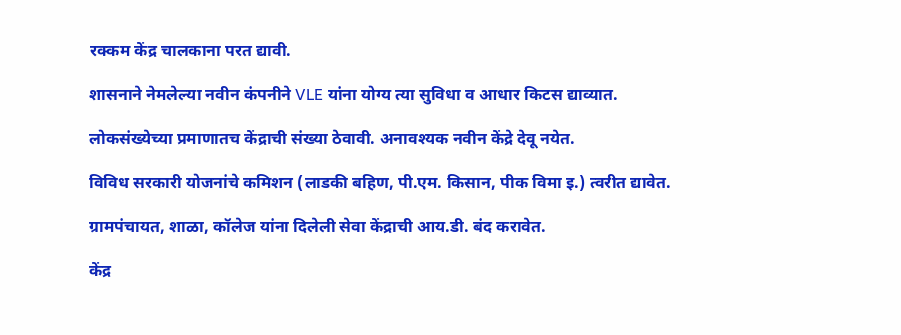रक्कम केंद्र चालकाना परत द्यावी.

शासनाने नेमलेल्या नवीन कंपनीने VLE यांना योग्य त्या सुविधा व आधार किटस द्याव्यात.

लोकसंख्येच्या प्रमाणातच केंद्राची संख्या ठेवावी. अनावश्यक नवीन केंद्रे देवू नयेत.

विविध सरकारी योजनांचे कमिशन (लाडकी बहिण, पी.एम. किसान, पीक विमा इ.) त्वरीत द्यावेत.

ग्रामपंचायत, शाळा, कॉलेज यांना दिलेली सेवा केंद्राची आय.डी. बंद करावेत.

केंद्र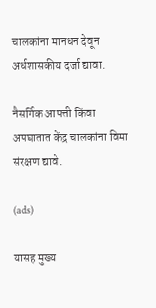चालकांना मानधन देवून अर्धशासकीय दर्जा द्यावा.

नैसर्गिक आपत्ती किंवा अपघातात केंद्र चालकांना विमा संरक्षण द्यावे.

(ads)

यासह मुख्य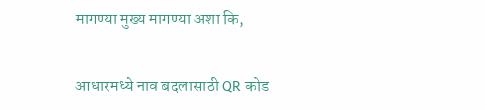मागण्या मुख्य मागण्या अशा कि,

आधारमध्ये नाव बदलासाठी QR कोड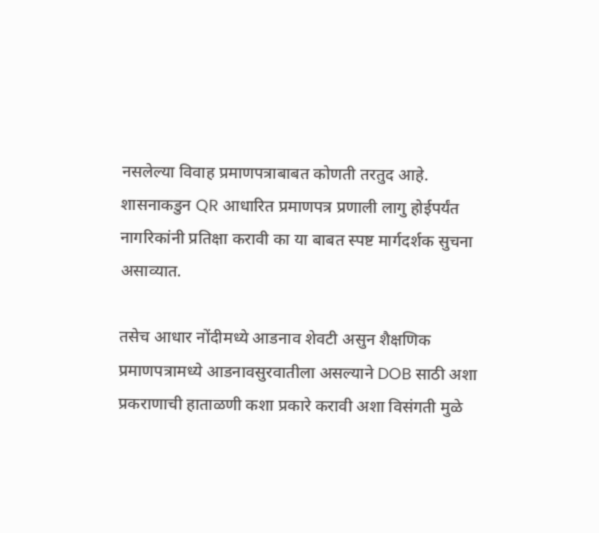नसलेल्या विवाह प्रमाणपत्राबाबत कोणती तरतुद आहे. शासनाकडुन QR आधारित प्रमाणपत्र प्रणाली लागु होईपर्यंत नागरिकांनी प्रतिक्षा करावी का या बाबत स्पष्ट मार्गदर्शक सुचना असाव्यात.

तसेच आधार नोंदीमध्ये आडनाव शेवटी असुन शैक्षणिक प्रमाणपत्रामध्ये आडनावसुरवातीला असल्याने DOB साठी अशा प्रकराणाची हाताळणी कशा प्रकारे करावी अशा विसंगती मुळे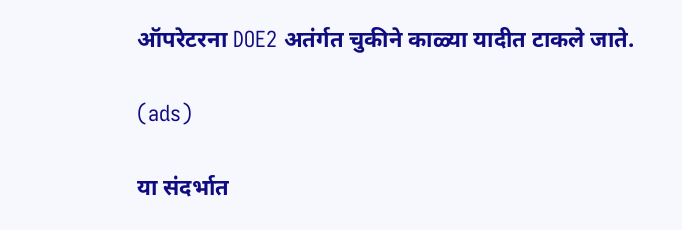ऑपरेटरना DOE2 अतंर्गत चुकीने काळ्या यादीत टाकले जाते.

(ads)

या संदर्भात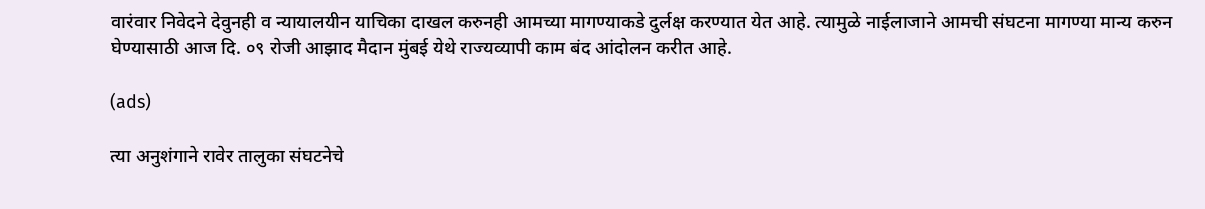वारंवार निवेदने देवुनही व न्यायालयीन याचिका दाखल करुनही आमच्या मागण्याकडे दुर्लक्ष करण्यात येत आहे. त्यामुळे नाईलाजाने आमची संघटना मागण्या मान्य करुन घेण्यासाठी आज दि. ०९ रोजी आझाद मैदान मुंबई येथे राज्यव्यापी काम बंद आंदोलन करीत आहे.

(ads)

त्या अनुशंगाने रावेर तालुका संघटनेचे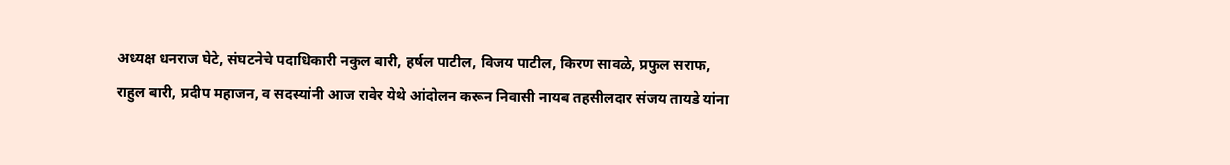अध्यक्ष धनराज घेटे, संघटनेचे पदाधिकारी नकुल बारी, हर्षल पाटील, विजय पाटील, किरण सावळे, प्रफुल सराफ, राहुल बारी, प्रदीप महाजन, व सदस्यांनी आज रावेर येथे आंदोलन करून निवासी नायब तहसीलदार संजय तायडे यांना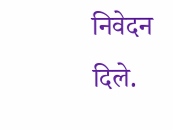निवेदन दिले.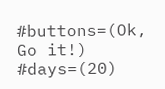#buttons=(Ok, Go it!) #days=(20)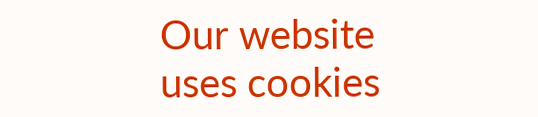Our website uses cookies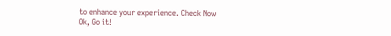to enhance your experience. Check Now
Ok, Go it!